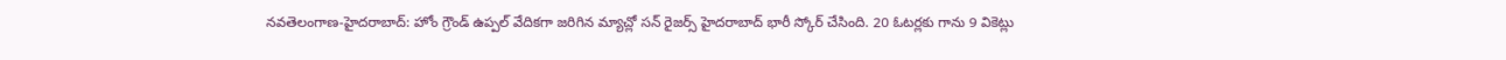నవతెలంగాణ-హైదరాబాద్: హోం గ్రౌండ్ ఉప్పల్ వేదికగా జరిగిన మ్యాచ్లో సన్ రైజర్స్ హైదరాబాద్ భారీ స్కోర్ చేసింది. 20 ఓటర్లకు గాను 9 వికెట్లు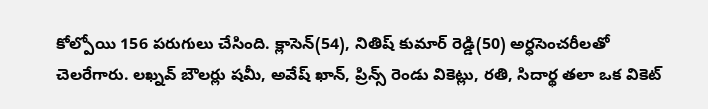కోల్పోయి 156 పరుగులు చేసింది. క్లాసెన్(54), నితిష్ కుమార్ రెడ్డి(50) అర్ధసెంచరీలతో చెలరేగారు. లఖ్నవ్ బౌలర్లు షమీ, అవేష్ ఖాన్, ప్రిన్స్ రెండు వికెట్లు, రతి, సిదార్థ తలా ఒక వికెట్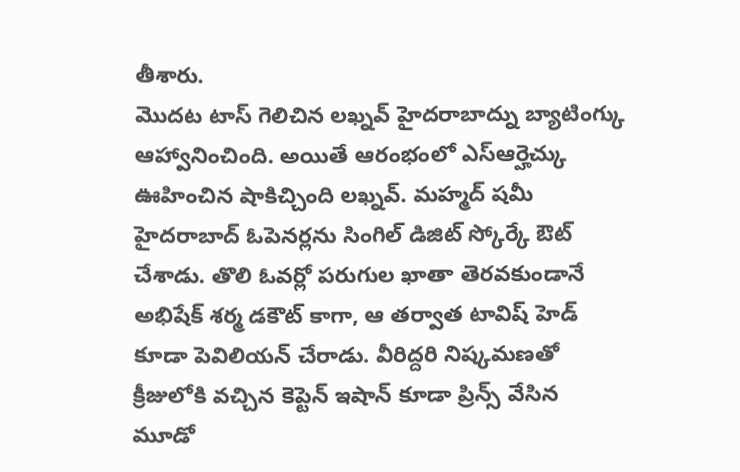తీశారు.
మొదట టాస్ గెలిచిన లఖ్నవ్ హైదరాబాద్ను బ్యాటింగ్కు ఆహ్వానించింది. అయితే ఆరంభంలో ఎస్ఆర్హెచ్కు ఊహించిన షాకిచ్చింది లఖ్నవ్. మహ్మద్ షమీ హైదరాబాద్ ఓపెనర్లను సింగిల్ డిజిట్ స్కోర్కే ఔట్ చేశాడు. తొలి ఓవర్లో పరుగుల ఖాతా తెరవకుండానే అభిషేక్ శర్మ డకౌట్ కాగా, ఆ తర్వాత టావిష్ హెడ్ కూడా పెవిలియన్ చేరాడు. వీరిద్దరి నిష్కమణతో క్రీజులోకి వచ్చిన కెప్టెన్ ఇషాన్ కూడా ప్రిన్స్ వేసిన మూడో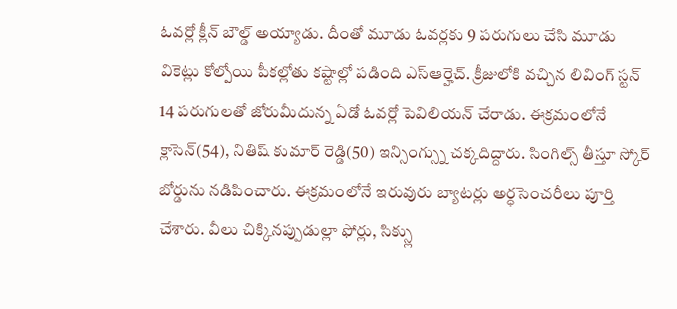ఓవర్లో క్లీన్ బౌల్డ్ అయ్యాడు. దీంతో మూడు ఓవర్లకు 9 పరుగులు చేసి మూడు వికెట్లు కోల్పోయి పీకల్లోతు కష్టాల్లో పడింది ఎస్ఆర్హెచ్. క్రీజులోకి వచ్చిన లివింగ్ స్టన్ 14 పరుగులతో జోరుమీదున్న ఏడో ఓవర్లో పెవిలియన్ చేరాడు. ఈక్రమంలోనే క్లాసెన్(54), నితిష్ కుమార్ రెడ్డి(50) ఇన్సింగ్స్ను చక్కదిద్దారు. సింగిల్స్ తీస్తూ స్కోర్ బోర్డును నడిపించారు. ఈక్రమంలోనే ఇరువురు బ్యాటర్లు అర్ధసెంచరీలు పూర్తి చేశారు. వీలు చిక్కినప్పుడుల్లా ఫోర్లు, సిక్స్లు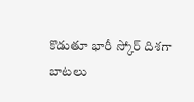కొడుతూ భారీ స్కోర్ దిశగా బాటలు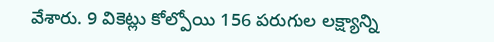వేశారు. 9 వికెట్లు కోల్పోయి 156 పరుగుల లక్ష్యాన్ని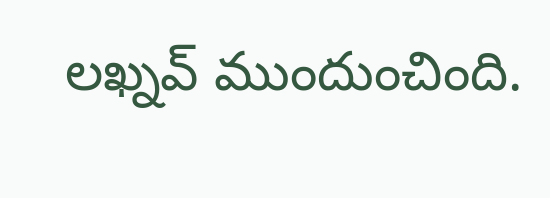లఖ్నవ్ ముందుంచింది.